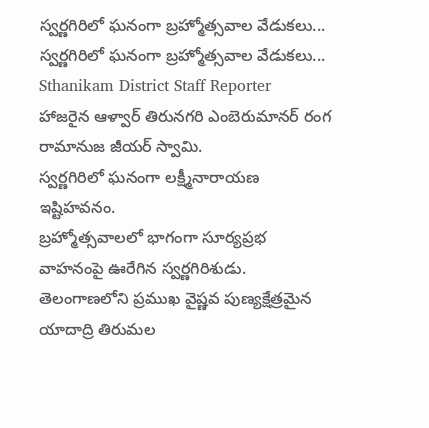స్వర్ణగిరిలో ఘనంగా బ్రహ్మోత్సవాల వేడుకలు...
స్వర్ణగిరిలో ఘనంగా బ్రహ్మోత్సవాల వేడుకలు...
Sthanikam District Staff Reporter
హాజరైన ఆళ్వార్ తిరునగరి ఎంబెరుమానర్ రంగ రామానుజ జీయర్ స్వామి.
స్వర్ణగిరిలో ఘనంగా లక్ష్మీనారాయణ ఇష్టిహవనం.
బ్రహ్మోత్సవాలలో భాగంగా సూర్యప్రభ వాహనంపై ఊరేగిన స్వర్ణగిరిశుడు.
తెలంగాణలోని ప్రముఖ వైష్ణవ పుణ్యక్షేత్రమైన యాదాద్రి తిరుమల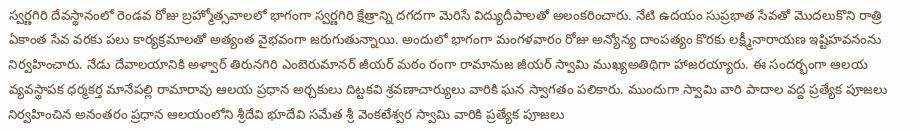స్వర్ణగిరి దేవస్థానంలో రెండవ రోజు బ్రహ్మోత్సవాలలో భాగంగా స్వర్ణగిరి క్షేత్రాన్ని దగదగా మెరిసే విద్యుదీపాలతో అలంకరించారు. నేటి ఉదయం సుప్రభాత సేవతో మొదలుకొని రాత్రి ఏకాంత సేవ వరకు పలు కార్యక్రమాలతో అత్యంత వైభవంగా జరుగుతున్నాయి. అందులో భాగంగా మంగళవారం రోజు అన్యోన్య దాంపత్యం కొరకు లక్ష్మీనారాయణ ఇష్టిహవనంను నిర్వహించారు. నేడు దేవాలయానికి అళ్వార్ తిరునగిరి ఎంబెరుమానర్ జీయర్ మఠం రంగా రామానుజ జీయర్ స్వామి ముఖ్యఅతిథిగా హాజరయ్యారు. ఈ సందర్భంగా ఆలయ వ్యవస్థాపక ధర్మకర్త మానేపల్లి రామారావు ఆలయ ప్రధాన అర్చకులు దిట్టకవి శ్రవణాచార్యులు వారికి ఘన స్వాగతం పలికారు. ముందుగా స్వామి వారి పాదాల వద్ద ప్రత్యేక పూజలు నిర్వహించిన అనంతరం ప్రధాన ఆలయంలోని శ్రీదేవి భూదేవి సమేత శ్రీ వెంకటేశ్వర స్వామి వారికి ప్రత్యేక పూజలు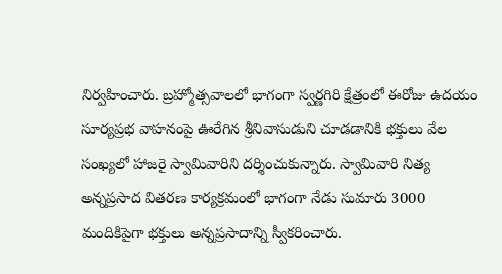నిర్వహించారు. బ్రహ్మోత్సవాలలో భాగంగా స్వర్ణగిరి క్షేత్రంలో ఈరోజు ఉదయం సూర్యప్రభ వాహనంపై ఊరేగిన శ్రీనివాసుడుని చూడడానికి భక్తులు వేల సంఖ్యలో హాజరై స్వామివారిని దర్శించుకున్నారు. స్వామివారి నిత్య అన్నప్రసాద వితరణ కార్యక్రమంలో భాగంగా నేడు సుమారు 3000 మందికిపైగా భక్తులు అన్నప్రసాదాన్ని స్వీకరించారు.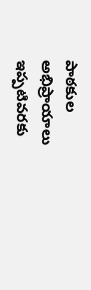పాఠకుల అభిప్రాయాలు
ఇప్పటివరకు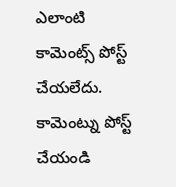ఎలాంటి కామెంట్స్ పోస్ట్ చేయలేదు.
కామెంట్ను పోస్ట్ చేయండి